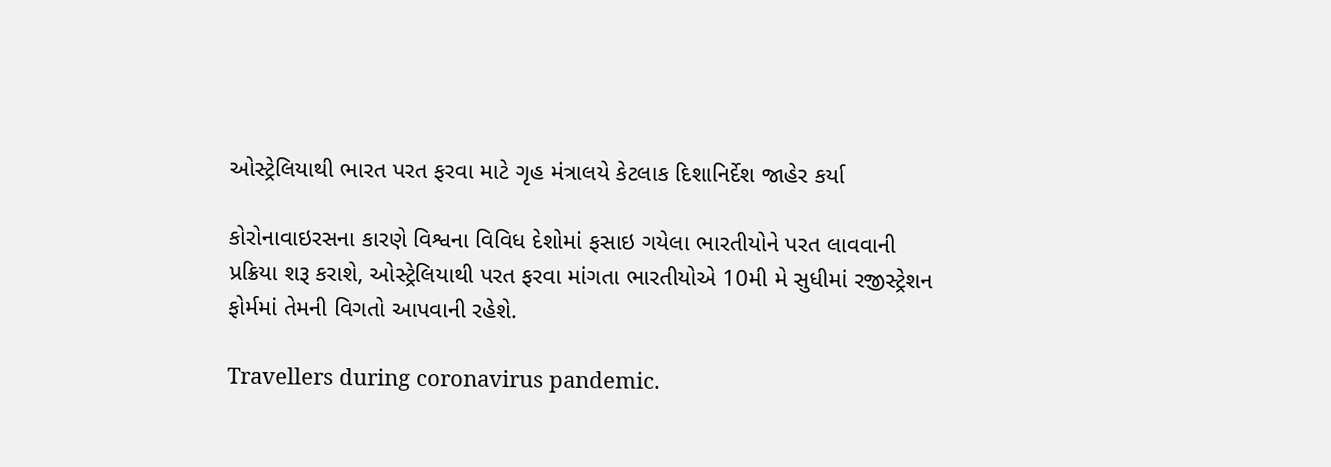ઓસ્ટ્રેલિયાથી ભારત પરત ફરવા માટે ગૃહ મંત્રાલયે કેટલાક દિશાનિર્દેશ જાહેર કર્યા

કોરોનાવાઇરસના કારણે વિશ્વના વિવિધ દેશોમાં ફસાઇ ગયેલા ભારતીયોને પરત લાવવાની પ્રક્રિયા શરૂ કરાશે, ઓસ્ટ્રેલિયાથી પરત ફરવા માંગતા ભારતીયોએ 10મી મે સુધીમાં રજીસ્ટ્રેશન ફોર્મમાં તેમની વિગતો આપવાની રહેશે.

Travellers during coronavirus pandemic.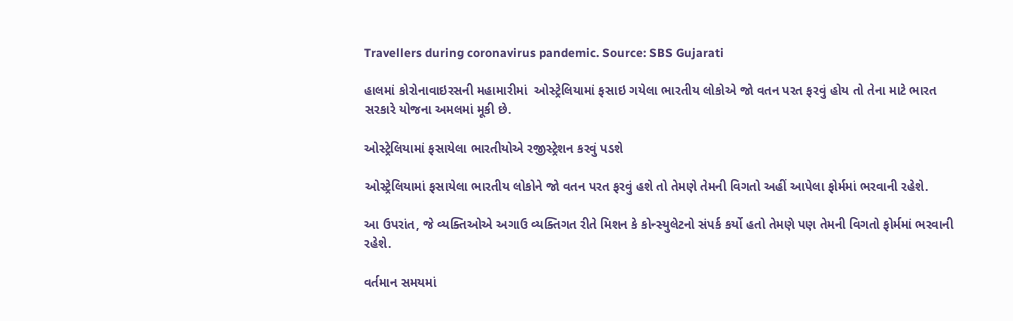Travellers during coronavirus pandemic. Source: SBS Gujarati

હાલમાં કોરોનાવાઇરસની મહામારીમાં  ઓસ્ટ્રેલિયામાં ફસાઇ ગયેલા ભારતીય લોકોએ જો વતન પરત ફરવું હોય તો તેના માટે ભારત સરકારે યોજના અમલમાં મૂકી છે.

ઓસ્ટ્રેલિયામાં ફસાયેલા ભારતીયોએ રજીસ્ટ્રેશન કરવું પડશે

ઓસ્ટ્રેલિયામાં ફસાયેલા ભારતીય લોકોને જો વતન પરત ફરવું હશે તો તેમણે તેમની વિગતો અહીં આપેલા ફોર્મમાં ભરવાની રહેશે.

આ ઉપરાંત, જે વ્યક્તિઓએ અગાઉ વ્યક્તિગત રીતે મિશન કે કોન્સ્યુલેટનો સંપર્ક કર્યો હતો તેમણે પણ તેમની વિગતો ફોર્મમાં ભરવાની રહેશે.

વર્તમાન સમયમાં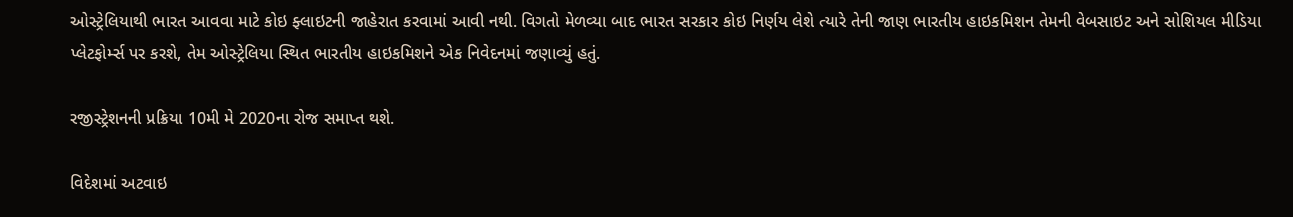ઓસ્ટ્રેલિયાથી ભારત આવવા માટે કોઇ ફ્લાઇટની જાહેરાત કરવામાં આવી નથી. વિગતો મેળવ્યા બાદ ભારત સરકાર કોઇ નિર્ણય લેશે ત્યારે તેની જાણ ભારતીય હાઇકમિશન તેમની વેબસાઇટ અને સોશિયલ મીડિયા પ્લેટફોર્મ્સ પર કરશે, તેમ ઓસ્ટ્રેલિયા સ્થિત ભારતીય હાઇકમિશને એક નિવેદનમાં જણાવ્યું હતું.

રજીસ્ટ્રેશનની પ્રક્રિયા 10મી મે 2020ના રોજ સમાપ્ત થશે.

વિદેશમાં અટવાઇ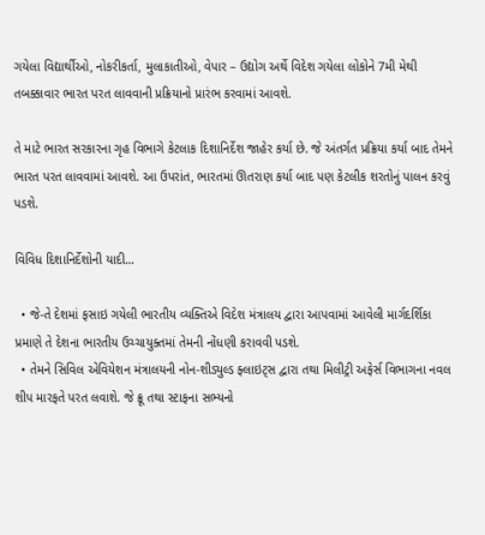ગયેલા વિદ્યાર્થીઓ, નોકરીકર્તા, મુલાકાતીઓ, વેપાર – ઉદ્યોગ અર્થે વિદેશ ગયેલા લોકોને 7મી મેથી તબક્કાવાર ભારત પરત લાવવાની પ્રક્રિયાનો પ્રારંભ કરવામાં આવશે.

તે માટે ભારત સરકારના ગૃહ વિભાગે કેટલાક દિશાનિર્દેશ જાહેર કર્યા છે. જે અંતર્ગત પ્રક્રિયા કર્યા બાદ તેમને ભારત પરત લાવવામાં આવશે. આ ઉપરાંત, ભારતમાં ઊતરાણ કર્યા બાદ પણ કેટલીક શરતોનું પાલન કરવું પડશે.

વિવિધ દિશાનિર્દેશોની યાદી...

  • જે-તે દેશમાં ફસાઇ ગયેલી ભારતીય વ્યક્તિએ વિદેશ મંત્રાલય દ્વારા આપવામાં આવેલી માર્ગદર્શિકા પ્રમાણે તે દેશના ભારતીય ઉચ્ચાયુક્તમાં તેમની નોંધણી કરાવવી પડશે.
  • તેમને સિવિલ એવિયેશન મંત્રાલયની નોન-શીડ્યુલ્ડ ફ્લાઇટ્સ દ્વારા તથા મિલીટ્રી અફેર્સ વિભાગના નવલ શીપ મારફતે પરત લવાશે. જે ક્રૂ તથા સ્ટાફના સભ્યનો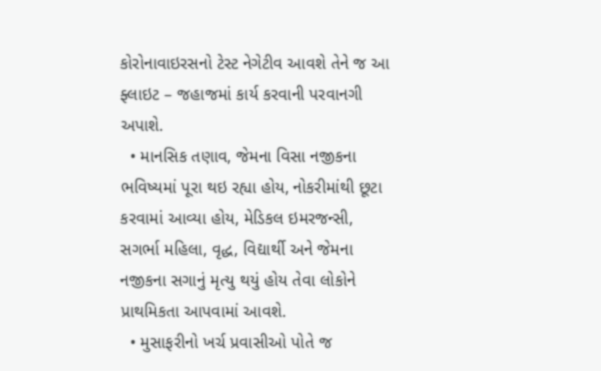કોરોનાવાઇરસનો ટેસ્ટ નેગેટીવ આવશે તેને જ આ ફ્લાઇટ – જહાજમાં કાર્ય કરવાની પરવાનગી અપાશે.
  • માનસિક તણાવ, જેમના વિસા નજીકના ભવિષ્યમાં પૂરા થઇ રહ્યા હોય, નોકરીમાંથી છૂટા કરવામાં આવ્યા હોય, મેડિકલ ઇમરજન્સી, સગર્ભા મહિલા, વૃદ્ધ, વિદ્યાર્થી અને જેમના નજીકના સગાનું મૃત્યુ થયું હોય તેવા લોકોને પ્રાથમિકતા આપવામાં આવશે.
  • મુસાફરીનો ખર્ચ પ્રવાસીઓ પોતે જ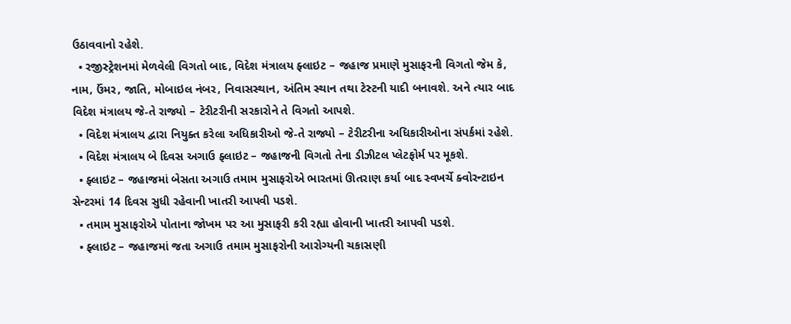ઉઠાવવાનો રહેશે.
  • રજીસ્ટ્રેશનમાં મેળવેલી વિગતો બાદ, વિદેશ મંત્રાલય ફ્લાઇટ – જહાજ પ્રમાણે મુસાફરની વિગતો જેમ કે, નામ, ઉંમર, જાતિ, મોબાઇલ નંબર, નિવાસસ્થાન, અંતિમ સ્થાન તથા ટેસ્ટની યાદી બનાવશે. અને ત્યાર બાદ વિદેશ મંત્રાલય જે-તે રાજ્યો – ટેરીટરીની સરકારોને તે વિગતો આપશે.
  • વિદેશ મંત્રાલય દ્વારા નિયુક્ત કરેલા અધિકારીઓ જે-તે રાજ્યો – ટેરીટરીના અધિકારીઓના સંપર્કમાં રહેશે.
  • વિદેશ મંત્રાલય બે દિવસ અગાઉ ફ્લાઇટ – જહાજની વિગતો તેના ડીઝીટલ પ્લેટફોર્મ પર મૂકશે.
  • ફ્લાઇટ – જહાજમાં બેસતા અગાઉ તમામ મુસાફરોએ ભારતમાં ઊતરાણ કર્યા બાદ સ્વખર્ચે ક્વોરન્ટાઇન સેન્ટરમાં 14 દિવસ સુધી રહેવાની ખાતરી આપવી પડશે.
  • તમામ મુસાફરોએ પોતાના જોખમ પર આ મુસાફરી કરી રહ્યા હોવાની ખાતરી આપવી પડશે.
  • ફ્લાઇટ – જહાજમાં જતા અગાઉ તમામ મુસાફરોની આરોગ્યની ચકાસણી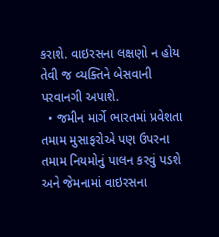કરાશે. વાઇરસના લક્ષણો ન હોય તેવી જ વ્યક્તિને બેસવાની પરવાનગી અપાશે.
  • જમીન માર્ગે ભારતમાં પ્રવેશતા તમામ મુસાફરોએ પણ ઉપરના તમામ નિયમોનું પાલન કરવું પડશે અને જેમનામાં વાઇરસના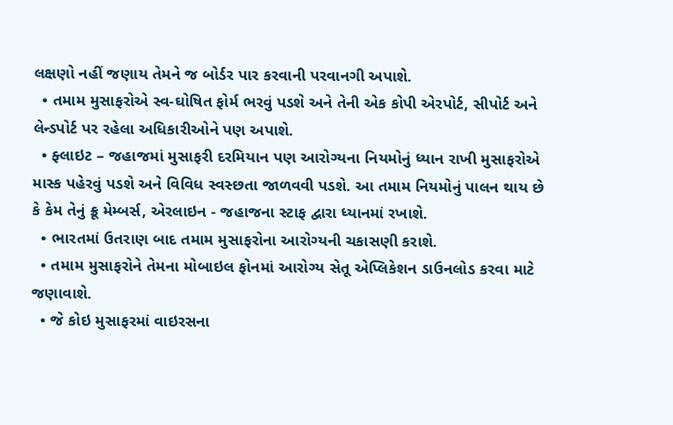લક્ષણો નહીં જણાય તેમને જ બોર્ડર પાર કરવાની પરવાનગી અપાશે.
  • તમામ મુસાફરોએ સ્વ-ઘોષિત ફોર્મ ભરવું પડશે અને તેની એક કોપી એરપોર્ટ, સીપોર્ટ અને લેન્ડપોર્ટ પર રહેલા અધિકારીઓને પણ અપાશે.
  • ફ્લાઇટ – જહાજમાં મુસાફરી દરમિયાન પણ આરોગ્યના નિયમોનું ધ્યાન રાખી મુસાફરોએ માસ્ક પહેરવું પડશે અને વિવિધ સ્વસ્છતા જાળવવી પડશે. આ તમામ નિયમોનું પાલન થાય છે કે કેમ તેનું ક્રૂ મેમ્બર્સ, એરલાઇન - જહાજના સ્ટાફ દ્વારા ધ્યાનમાં રખાશે.
  • ભારતમાં ઉતરાણ બાદ તમામ મુસાફરોના આરોગ્યની ચકાસણી કરાશે.
  • તમામ મુસાફરોને તેમના મોબાઇલ ફોનમાં આરોગ્ય સેતૂ એપ્લિકેશન ડાઉનલોડ કરવા માટે જણાવાશે.
  • જે કોઇ મુસાફરમાં વાઇરસના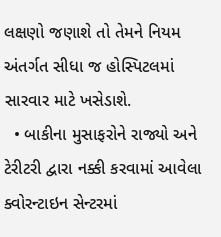લક્ષણો જણાશે તો તેમને નિયમ અંતર્ગત સીધા જ હોસ્પિટલમાં સારવાર માટે ખસેડાશે.
  • બાકીના મુસાફરોને રાજ્યો અને ટેરીટરી દ્વારા નક્કી કરવામાં આવેલા ક્વોરન્ટાઇન સેન્ટરમાં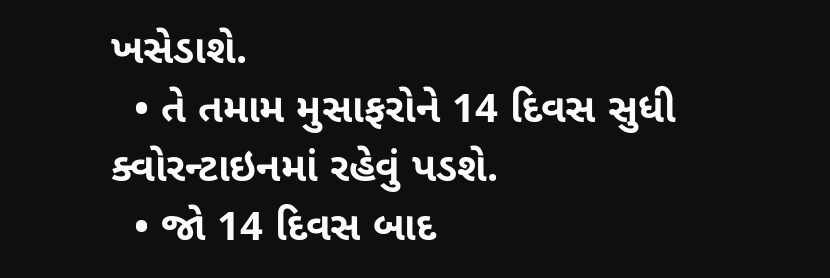ખસેડાશે.
  • તે તમામ મુસાફરોને 14 દિવસ સુધી ક્વોરન્ટાઇનમાં રહેવું પડશે.
  • જો 14 દિવસ બાદ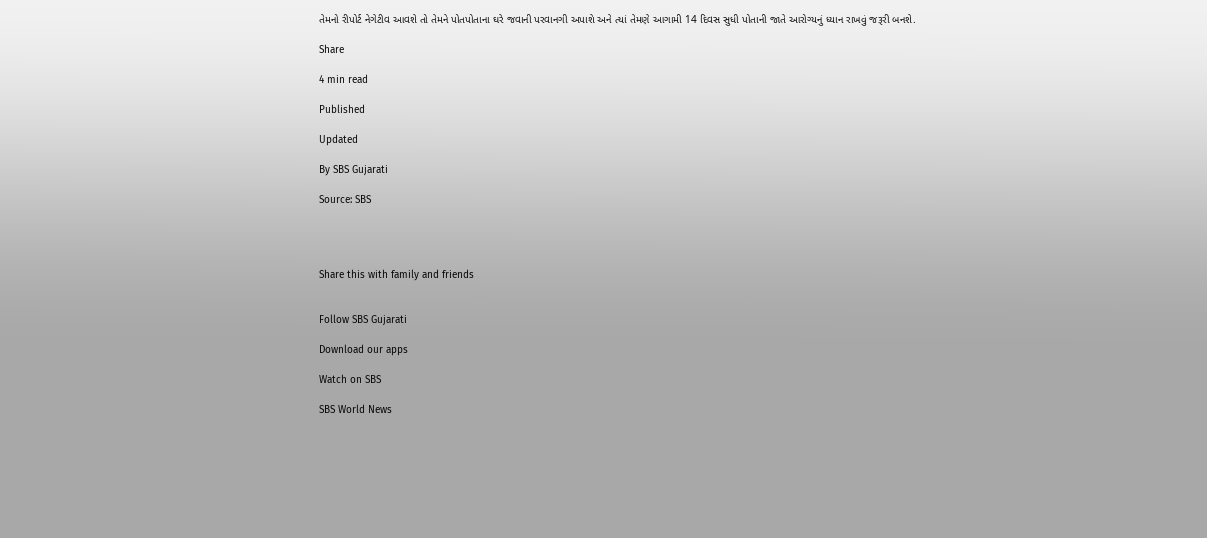તેમનો રીપોર્ટ નેગેટીવ આવશે તો તેમને પોતપોતાના ઘરે જવાની પરવાનગી અપાશે અને ત્યાં તેમણે આગામી 14 દિવસ સુધી પોતાની જાતે આરોગ્યનું ધ્યાન રાખવું જરૂરી બનશે.

Share

4 min read

Published

Updated

By SBS Gujarati

Source: SBS




Share this with family and friends


Follow SBS Gujarati

Download our apps

Watch on SBS

SBS World News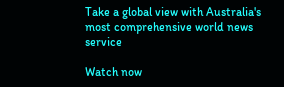Take a global view with Australia's most comprehensive world news service

Watch now